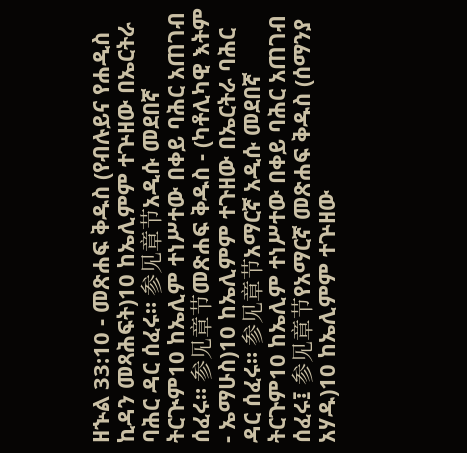ዘኍል 33:10 - መጽሐፍ ቅዱስ (የብሉይና የሐዲስ ኪዳን መጻሕፍት)10 ከኤሊምም ተጕዘው በኤርትራ ባሕር ዳር ሰፈሩ። 参见章节አዲሱ መደበኛ ትርጒም10 ከኤሊም ተነሥተው በቀይ ባሕር አጠገብ ሰፈሩ። 参见章节መጽሐፍ ቅዱስ - (ካቶሊካዊ እትም - ኤማሁስ)10 ከኤሊምም ተጉዘው በኤርትራ ባሕር ዳር ሰፈሩ። 参见章节አማርኛ አዲሱ መደበኛ ትርጉም10 ከኤሊም ተነሥተው በቀይ ባሕር አጠገብ ሰፈሩ፤ 参见章节የአማርኛ መጽሐፍ ቅዱስ (ሰማንያ አሃዱ)10 ከኤሊምም ተጕዘው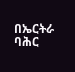በኤርትራ ባሕር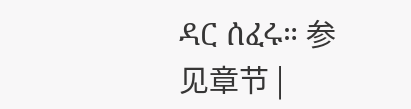ዳር ሰፈሩ። 参见章节 |